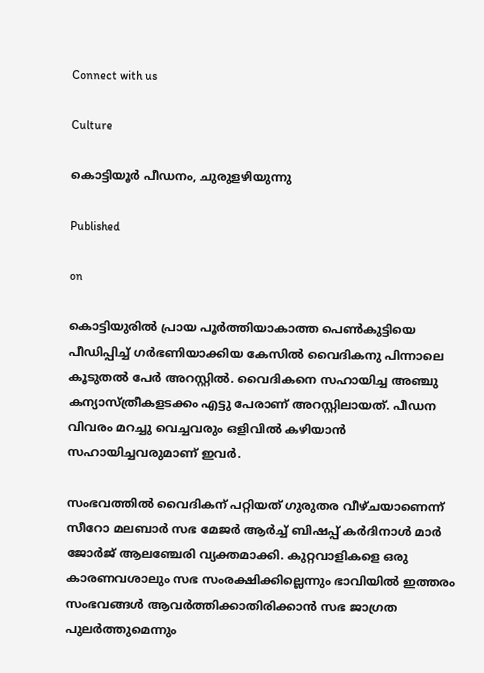Connect with us

Culture

കൊട്ടിയൂര്‍ പീഡനം, ചുരുളഴിയുന്നു

Published

on

കൊട്ടിയുരില്‍ പ്രായ പൂര്‍ത്തിയാകാത്ത പെണ്‍കുട്ടിയെ പീഡിപ്പിച്ച് ഗര്‍ഭണിയാക്കിയ കേസില്‍ വൈദികനു പിന്നാലെ കൂടുതല്‍ പേര്‍ അറസ്റ്റില്‍. വൈദികനെ സഹായിച്ച അഞ്ചു കന്യാസ്ത്രീകളടക്കം എട്ടു പേരാണ് അറസ്റ്റിലായത്. പീഡന വിവരം മറച്ചു വെച്ചവരും ഒളിവില്‍ കഴിയാന്‍ സഹായിച്ചവരുമാണ് ഇവര്‍.

സംഭവത്തില്‍ വൈദികന് പറ്റിയത് ഗുരുതര വീഴ്ചയാണെന്ന് സീറോ മലബാര്‍ സഭ മേജര്‍ ആര്‍ച്ച് ബിഷപ്പ് കര്‍ദിനാള്‍ മാര്‍ ജോര്‍ജ് ആലഞ്ചേരി വ്യക്തമാക്കി. കുറ്റവാളികളെ ഒരു കാരണവശാലും സഭ സംരക്ഷിക്കില്ലെന്നും ഭാവിയില്‍ ഇത്തരം സംഭവങ്ങള്‍ ആവര്‍ത്തിക്കാതിരിക്കാന്‍ സഭ ജാഗ്രത പുലര്‍ത്തുമെന്നും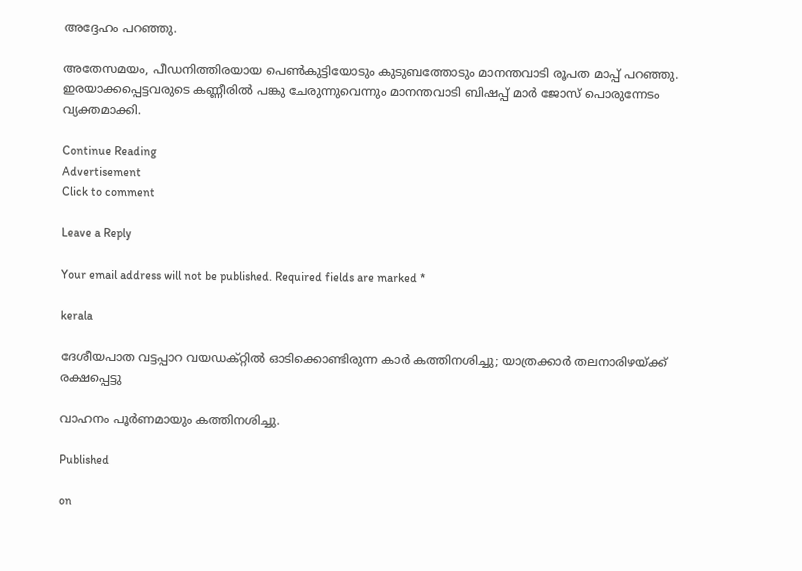അദ്ദേഹം പറഞ്ഞു.

അതേസമയം, പീഡനിത്തിരയായ പെണ്‍കുട്ടിയോടും കുടുബത്തോടും മാനന്തവാടി രൂപത മാപ്പ് പറഞ്ഞു. ഇരയാക്കപ്പെട്ടവരുടെ കണ്ണീരില്‍ പങ്കു ചേരുന്നുവെന്നും മാനന്തവാടി ബിഷപ്പ് മാര്‍ ജോസ് പൊരുന്നേടം വ്യക്തമാക്കി.

Continue Reading
Advertisement
Click to comment

Leave a Reply

Your email address will not be published. Required fields are marked *

kerala

ദേശീയപാത വട്ടപ്പാറ വയഡക്റ്റില്‍ ഓടിക്കൊണ്ടിരുന്ന കാര്‍ കത്തിനശിച്ചു; യാത്രക്കാര്‍ തലനാരിഴയ്ക്ക് രക്ഷപ്പെട്ടു

വാഹനം പൂര്‍ണമായും കത്തിനശിച്ചു.

Published

on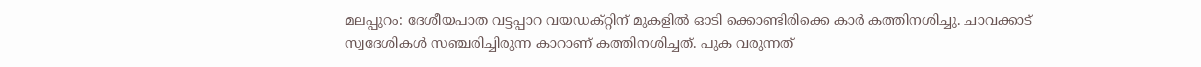മലപ്പുറം: ദേശീയപാത വട്ടപ്പാറ വയഡക്റ്റിന് മുകളില്‍ ഓടി ക്കൊണ്ടിരിക്കെ കാര്‍ കത്തിനശിച്ചു. ചാവക്കാട് സ്വദേശികള്‍ സഞ്ചരിച്ചിരുന്ന കാറാണ് കത്തിനശിച്ചത്. പുക വരുന്നത്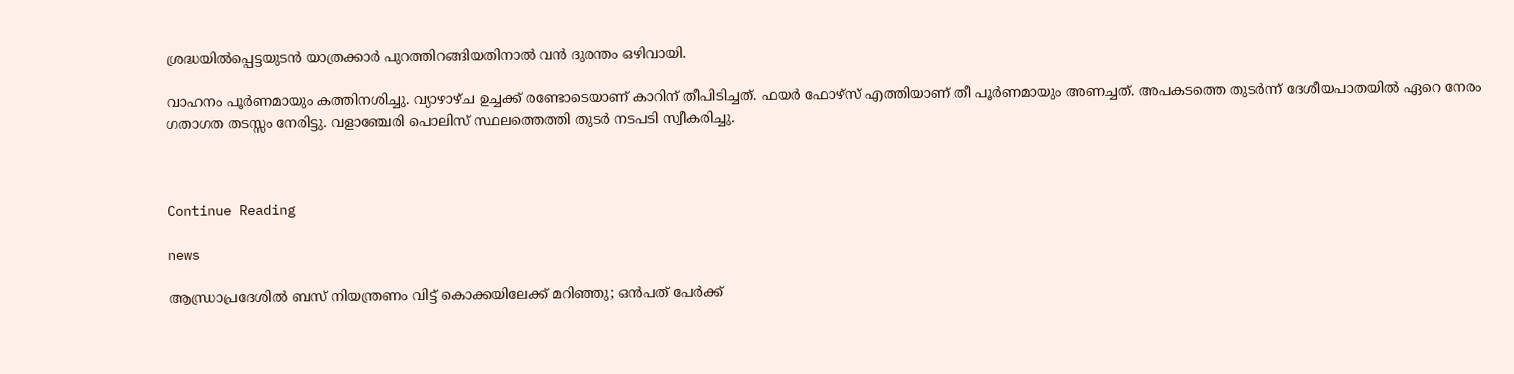ശ്രദ്ധയില്‍പ്പെട്ടയുടന്‍ യാത്രക്കാര്‍ പുറത്തിറങ്ങിയതിനാല്‍ വന്‍ ദുരന്തം ഒഴിവായി.

വാഹനം പൂര്‍ണമായും കത്തിനശിച്ചു. വ്യാഴാഴ്ച ഉച്ചക്ക് രണ്ടോടെയാണ് കാറിന് തീപിടിച്ചത്. ഫയര്‍ ഫോഴ്‌സ് എത്തിയാണ് തീ പൂര്‍ണമായും അണച്ചത്. അപകടത്തെ തുടര്‍ന്ന് ദേശീയപാതയില്‍ ഏറെ നേരം ഗതാഗത തടസ്സം നേരിട്ടു. വളാഞ്ചേരി പൊലിസ് സ്ഥലത്തെത്തി തുടര്‍ നടപടി സ്വീകരിച്ചു.



Continue Reading

news

ആന്ധ്രാപ്രദേശില്‍ ബസ് നിയന്ത്രണം വിട്ട് കൊക്കയിലേക്ക് മറിഞ്ഞു; ഒന്‍പത് പേര്‍ക്ക്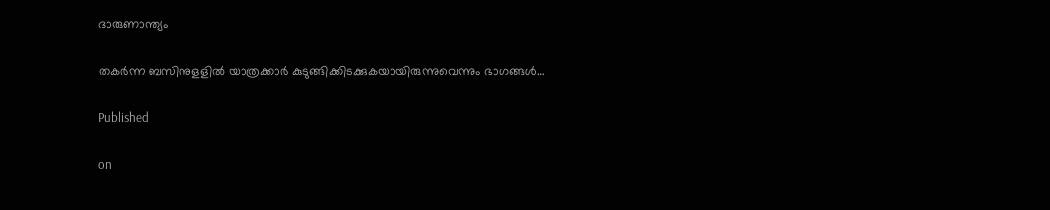ദാരുണാന്ത്യം

തകര്‍ന്ന ബസിനുളളില്‍ യാത്രക്കാര്‍ കുടുങ്ങിക്കിടക്കുകയായിരുന്നുവെന്നും ഭാഗങ്ങള്‍…

Published

on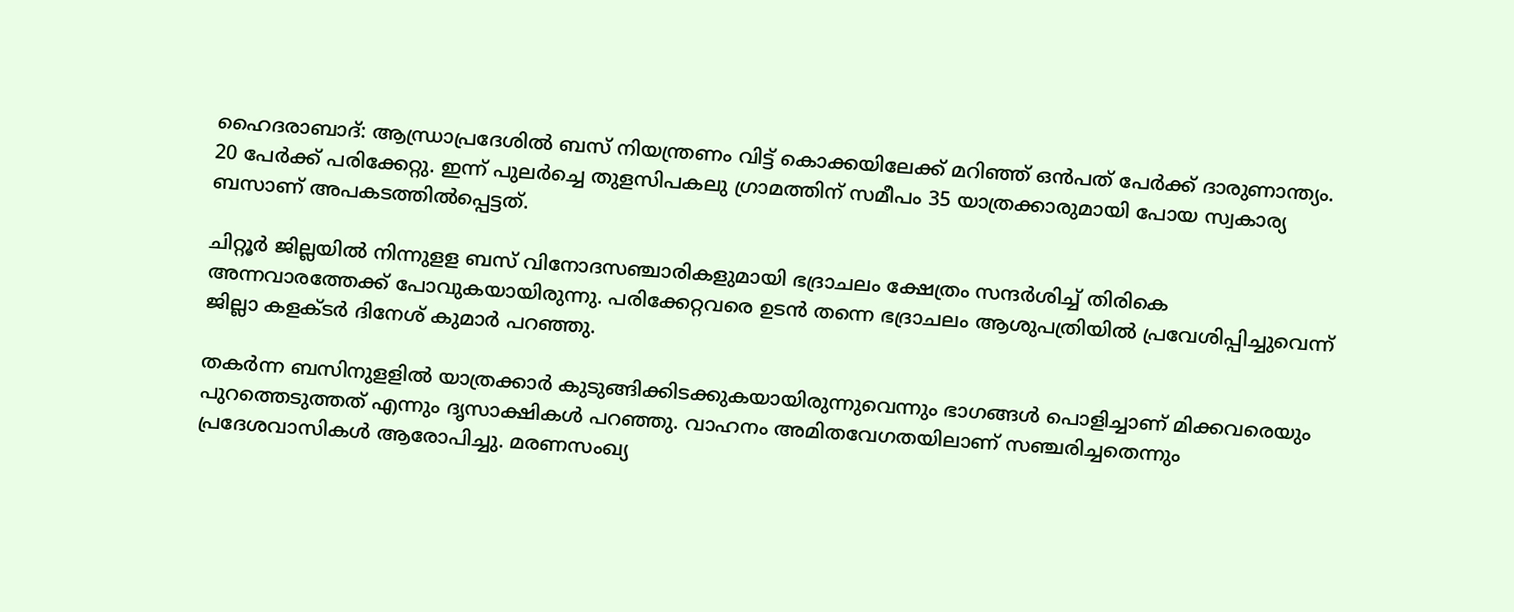ഹൈദരാബാദ്: ആന്ധ്രാപ്രദേശില്‍ ബസ് നിയന്ത്രണം വിട്ട് കൊക്കയിലേക്ക് മറിഞ്ഞ് ഒന്‍പത് പേര്‍ക്ക് ദാരുണാന്ത്യം. 20 പേര്‍ക്ക് പരിക്കേറ്റു. ഇന്ന് പുലര്‍ച്ചെ തുളസിപകലു ഗ്രാമത്തിന് സമീപം 35 യാത്രക്കാരുമായി പോയ സ്വകാര്യ ബസാണ് അപകടത്തില്‍പ്പെട്ടത്.

ചിറ്റൂര്‍ ജില്ലയില്‍ നിന്നുളള ബസ് വിനോദസഞ്ചാരികളുമായി ഭദ്രാചലം ക്ഷേത്രം സന്ദര്‍ശിച്ച് തിരികെ അന്നവാരത്തേക്ക് പോവുകയായിരുന്നു. പരിക്കേറ്റവരെ ഉടന്‍ തന്നെ ഭദ്രാചലം ആശുപത്രിയില്‍ പ്രവേശിപ്പിച്ചുവെന്ന് ജില്ലാ കളക്ടര്‍ ദിനേശ് കുമാര്‍ പറഞ്ഞു.

തകര്‍ന്ന ബസിനുളളില്‍ യാത്രക്കാര്‍ കുടുങ്ങിക്കിടക്കുകയായിരുന്നുവെന്നും ഭാഗങ്ങള്‍ പൊളിച്ചാണ് മിക്കവരെയും പുറത്തെടുത്തത് എന്നും ദൃസാക്ഷികള്‍ പറഞ്ഞു. വാഹനം അമിതവേഗതയിലാണ് സഞ്ചരിച്ചതെന്നും പ്രദേശവാസികള്‍ ആരോപിച്ചു. മരണസംഖ്യ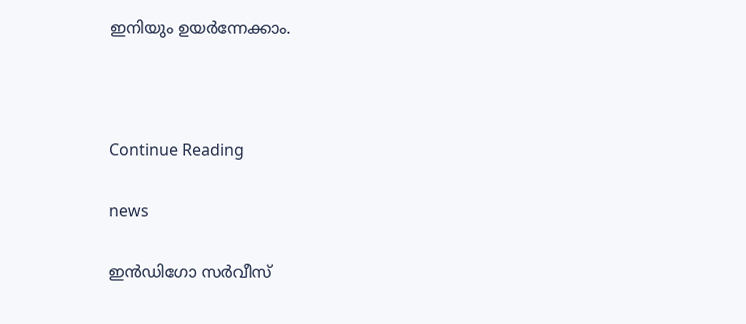ഇനിയും ഉയര്‍ന്നേക്കാം.



Continue Reading

news

ഇന്‍ഡിഗോ സര്‍വീസ്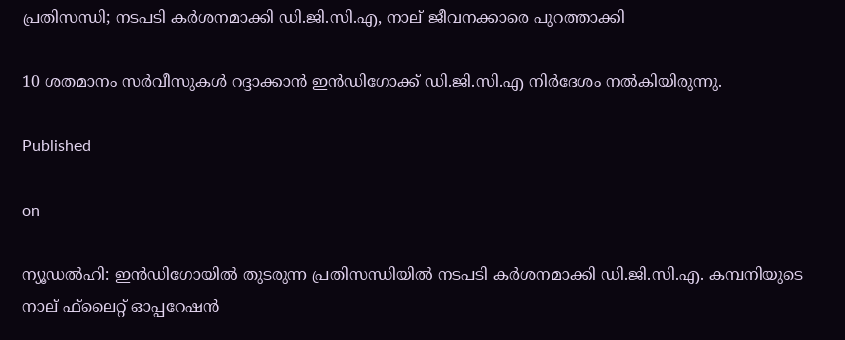പ്രതിസന്ധി; നടപടി കര്‍ശനമാക്കി ഡി.ജി.സി.എ, നാല് ജീവനക്കാരെ പുറത്താക്കി

10 ശതമാനം സര്‍വീസുകള്‍ റദ്ദാക്കാന്‍ ഇന്‍ഡിഗോക്ക് ഡി.ജി.സി.എ നിര്‍ദേശം നല്‍കിയിരുന്നു.

Published

on

ന്യൂഡല്‍ഹി: ഇന്‍ഡിഗോയില്‍ തുടരുന്ന പ്രതിസന്ധിയില്‍ നടപടി കര്‍ശനമാക്കി ഡി.ജി.സി.എ. കമ്പനിയുടെ നാല് ഫ്‌ലൈറ്റ് ഓപ്പറേഷന്‍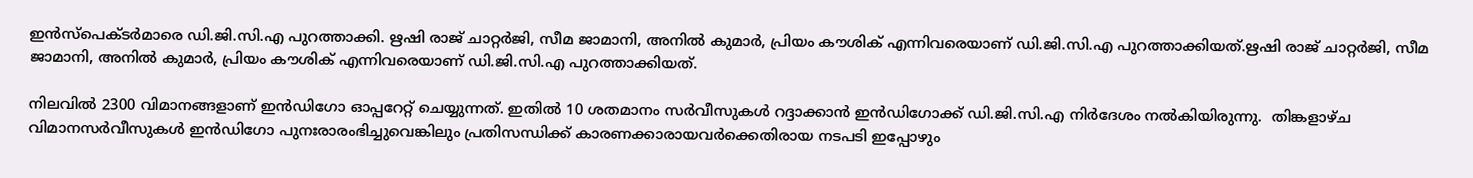ഇന്‍സ്‌പെക്ടര്‍മാരെ ഡി.ജി.സി.എ പുറത്താക്കി. ഋഷി രാജ് ചാറ്റര്‍ജി, സീമ ജാമാനി, അനില്‍ കുമാര്‍, പ്രിയം കൗശിക് എന്നിവരെയാണ് ഡി.ജി.സി.എ പുറത്താക്കിയത്.ഋഷി രാജ് ചാറ്റര്‍ജി, സീമ ജാമാനി, അനില്‍ കുമാര്‍, പ്രിയം കൗശിക് എന്നിവരെയാണ് ഡി.ജി.സി.എ പുറത്താക്കിയത്.

നിലവില്‍ 2300 വിമാനങ്ങളാണ് ഇന്‍ഡിഗോ ഓപ്പറേറ്റ് ചെയ്യുന്നത്. ഇതില്‍ 10 ശതമാനം സര്‍വീസുകള്‍ റദ്ദാക്കാന്‍ ഇന്‍ഡിഗോക്ക് ഡി.ജി.സി.എ നിര്‍ദേശം നല്‍കിയിരുന്നു.  തിങ്കളാഴ്ച വിമാനസര്‍വീസുകള്‍ ഇന്‍ഡിഗോ പുനഃരാരംഭിച്ചുവെങ്കിലും പ്രതിസന്ധിക്ക് കാരണക്കാരായവര്‍ക്കെതിരായ നടപടി ഇപ്പോഴും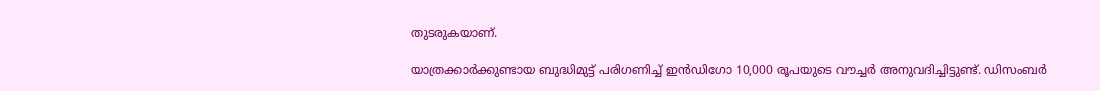തുടരുകയാണ്.

യാത്രക്കാര്‍ക്കുണ്ടായ ബുദ്ധിമുട്ട് പരിഗണിച്ച് ഇന്‍ഡിഗോ 10,000 രൂപയുടെ വൗച്ചര്‍ അനുവദിച്ചിട്ടുണ്ട്. ഡിസംബര്‍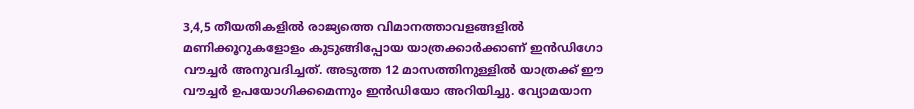3,4,5 തീയതികളില്‍ രാജ്യത്തെ വിമാനത്താവളങ്ങളില്‍ മണിക്കൂറുകളോളം കുടുങ്ങിപ്പോയ യാത്രക്കാര്‍ക്കാണ് ഇന്‍ഡിഗോ വൗച്ചര്‍ അനുവദിച്ചത്. അടുത്ത 12 മാസത്തിനുള്ളില്‍ യാത്രക്ക് ഈ വൗച്ചര്‍ ഉപയോഗിക്കമെന്നും ഇന്‍ഡിയോ അറിയിച്ചു. വ്യോമയാന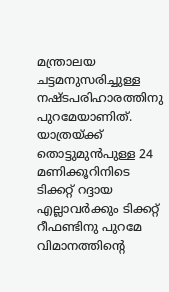മന്ത്രാലയ ചട്ടമനുസരിച്ചുള്ള നഷ്ടപരിഹാരത്തിനു പുറമേയാണിത്. യാത്രയ്ക്ക് തൊട്ടുമുന്‍പുള്ള 24 മണിക്കൂറിനിടെ ടിക്കറ്റ് റദ്ദായ എല്ലാവര്‍ക്കും ടിക്കറ്റ് റീഫണ്ടിനു പുറമേ വിമാനത്തിന്റെ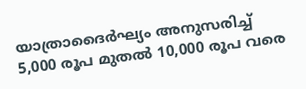യാത്രാദൈര്‍ഘ്യം അനുസരിച്ച് 5,000 രൂപ മുതല്‍ 10,000 രൂപ വരെ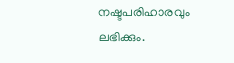നഷ്ടപരിഹാരവും ലഭിക്കും.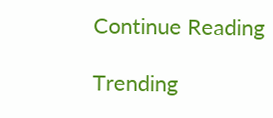Continue Reading

Trending